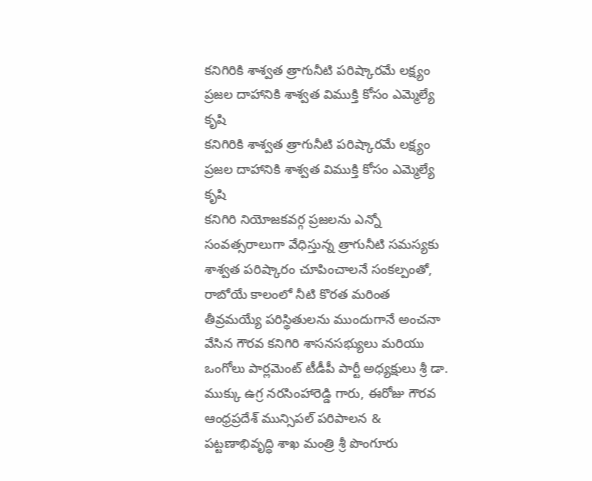కనిగిరికి శాశ్వత త్రాగునీటి పరిష్కారమే లక్ష్యం ప్రజల దాహానికి శాశ్వత విముక్తి కోసం ఎమ్మెల్యే కృషి
కనిగిరికి శాశ్వత త్రాగునీటి పరిష్కారమే లక్ష్యం ప్రజల దాహానికి శాశ్వత విముక్తి కోసం ఎమ్మెల్యే కృషి
కనిగిరి నియోజకవర్గ ప్రజలను ఎన్నో సంవత్సరాలుగా వేధిస్తున్న త్రాగునీటి సమస్యకు శాశ్వత పరిష్కారం చూపించాలనే సంకల్పంతో, రాబోయే కాలంలో నీటి కొరత మరింత తీవ్రమయ్యే పరిస్థితులను ముందుగానే అంచనా వేసిన గౌరవ కనిగిరి శాసనసభ్యులు మరియు ఒంగోలు పార్లమెంట్ టీడీపీ పార్టీ అధ్యక్షులు శ్రీ డా. ముక్కు ఉగ్ర నరసింహారెడ్డి గారు, ఈరోజు గౌరవ ఆంధ్రప్రదేశ్ మున్సిపల్ పరిపాలన & పట్టణాభివృద్ధి శాఖ మంత్రి శ్రీ పొంగూరు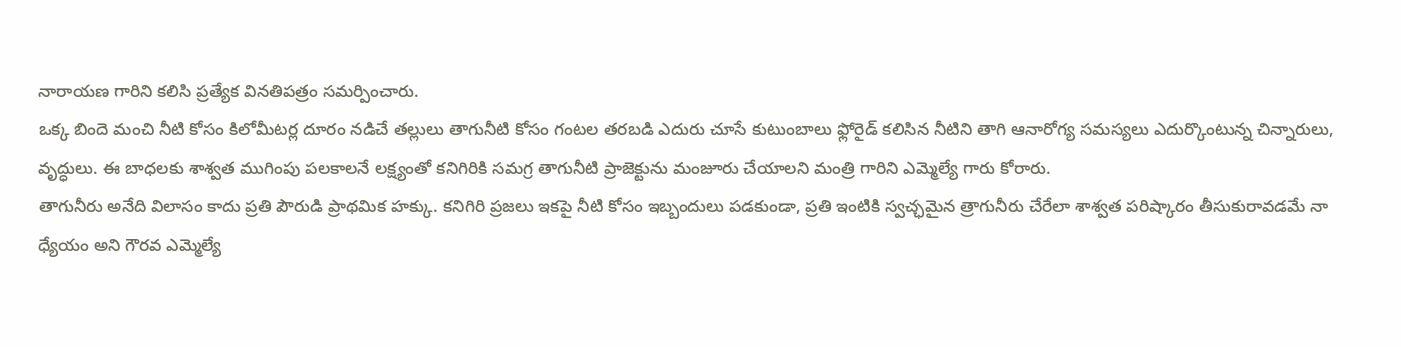నారాయణ గారిని కలిసి ప్రత్యేక వినతిపత్రం సమర్పించారు.
ఒక్క బిందె మంచి నీటి కోసం కిలోమీటర్ల దూరం నడిచే తల్లులు తాగునీటి కోసం గంటల తరబడి ఎదురు చూసే కుటుంబాలు ఫ్లోరైడ్ కలిసిన నీటిని తాగి ఆనారోగ్య సమస్యలు ఎదుర్కొంటున్న చిన్నారులు, వృద్ధులు. ఈ బాధలకు శాశ్వత ముగింపు పలకాలనే లక్ష్యంతో కనిగిరికి సమగ్ర తాగునీటి ప్రాజెక్టును మంజూరు చేయాలని మంత్రి గారిని ఎమ్మెల్యే గారు కోరారు.
తాగునీరు అనేది విలాసం కాదు ప్రతి పౌరుడి ప్రాథమిక హక్కు. కనిగిరి ప్రజలు ఇకపై నీటి కోసం ఇబ్బందులు పడకుండా, ప్రతి ఇంటికి స్వచ్ఛమైన త్రాగునీరు చేరేలా శాశ్వత పరిష్కారం తీసుకురావడమే నా ధ్యేయం అని గౌరవ ఎమ్మెల్యే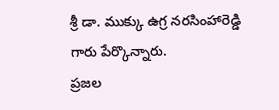శ్రీ డా. ముక్కు ఉగ్ర నరసింహారెడ్డి గారు పేర్కొన్నారు.
ప్రజల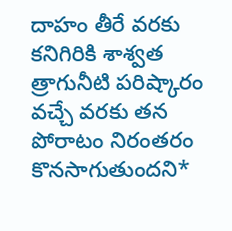దాహం తీరే వరకు కనిగిరికి శాశ్వత త్రాగునీటి పరిష్కారం వచ్చే వరకు తన పోరాటం నిరంతరం కొనసాగుతుందని*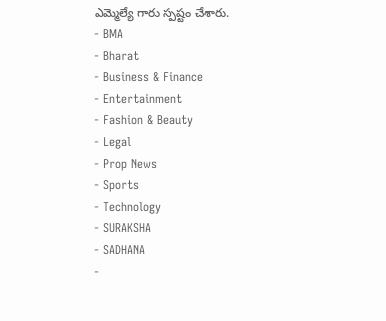ఎమ్మెల్యే గారు స్పష్టం చేశారు.
- BMA
- Bharat
- Business & Finance
- Entertainment
- Fashion & Beauty
- Legal
- Prop News
- Sports
- Technology
- SURAKSHA
- SADHANA
-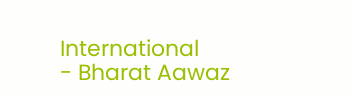International
- Bharat Aawaz